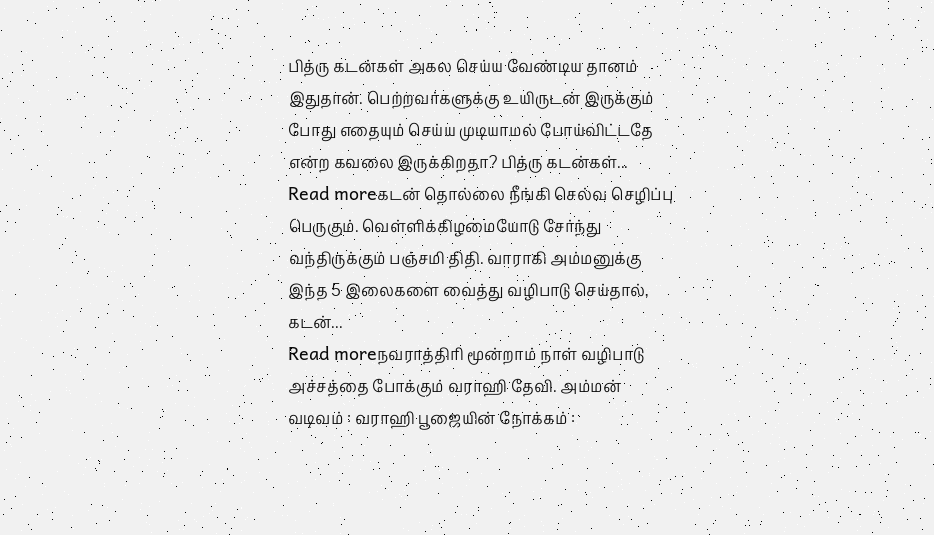பித்ரு கடன்கள் அகல செய்ய வேண்டிய தானம் இதுதான். பெற்றவர்களுக்கு உயிருடன் இருக்கும் போது எதையும் செய்ய முடியாமல் போய்விட்டதே என்ற கவலை இருக்கிறதா? பித்ரு கடன்கள்...
Read moreகடன் தொல்லை நீங்கி செல்வ செழிப்பு பெருகும். வெள்ளிக்கிழமையோடு சேர்ந்து வந்திருக்கும் பஞ்சமி திதி. வாராகி அம்மனுக்கு இந்த 5 இலைகளை வைத்து வழிபாடு செய்தால், கடன்...
Read moreநவராத்திரி மூன்றாம் நாள் வழிபாடு அச்சத்தை போக்கும் வராஹி தேவி. அம்மன் வடிவம் : வராஹி பூஜையின் நோக்கம் :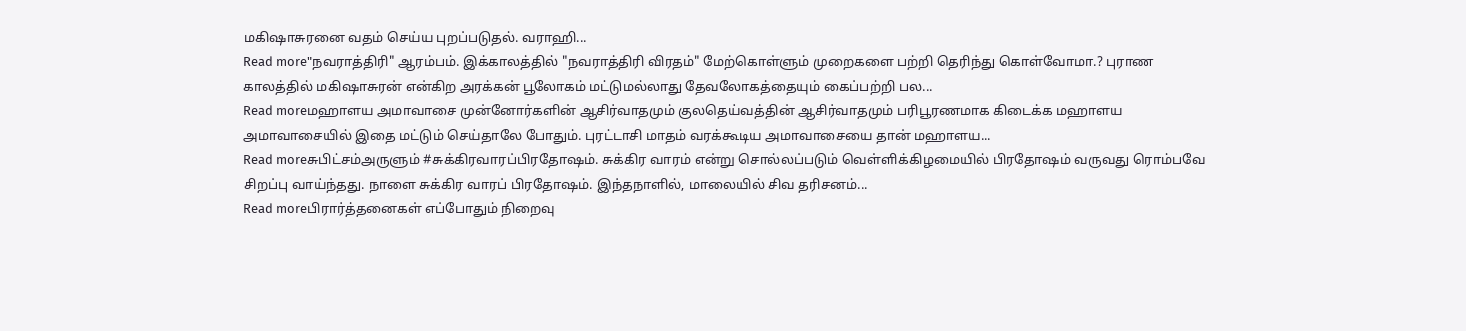மகிஷாசுரனை வதம் செய்ய புறப்படுதல். வராஹி...
Read more"நவராத்திரி" ஆரம்பம். இக்காலத்தில் "நவராத்திரி விரதம்" மேற்கொள்ளும் முறைகளை பற்றி தெரிந்து கொள்வோமா.? புராண காலத்தில் மகிஷாசுரன் என்கிற அரக்கன் பூலோகம் மட்டுமல்லாது தேவலோகத்தையும் கைப்பற்றி பல...
Read moreமஹாளய அமாவாசை முன்னோர்களின் ஆசிர்வாதமும் குலதெய்வத்தின் ஆசிர்வாதமும் பரிபூரணமாக கிடைக்க மஹாளய அமாவாசையில் இதை மட்டும் செய்தாலே போதும். புரட்டாசி மாதம் வரக்கூடிய அமாவாசையை தான் மஹாளய...
Read moreசுபிட்சம்அருளும் #சுக்கிரவாரப்பிரதோஷம். சுக்கிர வாரம் என்று சொல்லப்படும் வெள்ளிக்கிழமையில் பிரதோஷம் வருவது ரொம்பவே சிறப்பு வாய்ந்தது. நாளை சுக்கிர வாரப் பிரதோஷம். இந்தநாளில், மாலையில் சிவ தரிசனம்...
Read moreபிரார்த்தனைகள் எப்போதும் நிறைவு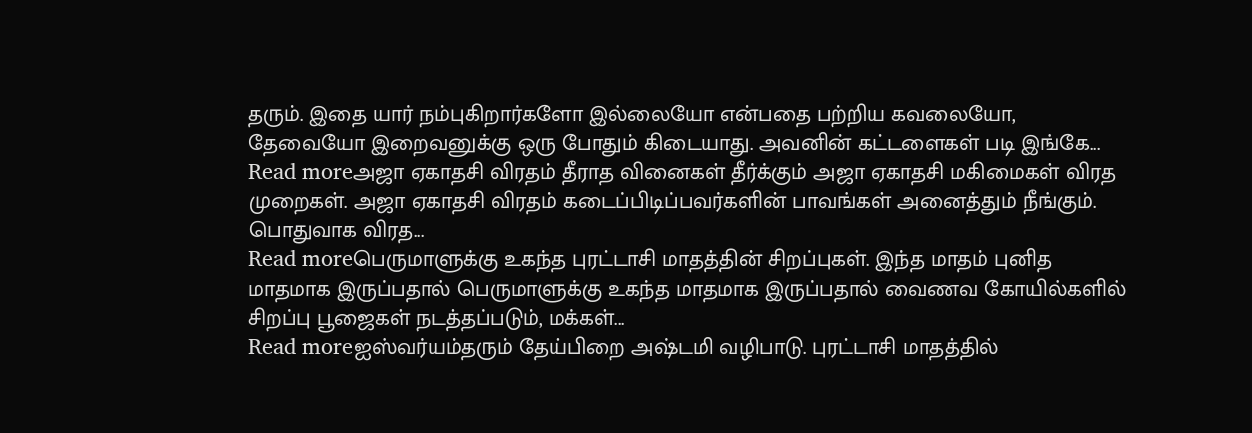தரும். இதை யார் நம்புகிறார்களோ இல்லையோ என்பதை பற்றிய கவலையோ, தேவையோ இறைவனுக்கு ஒரு போதும் கிடையாது. அவனின் கட்டளைகள் படி இங்கே...
Read moreஅஜா ஏகாதசி விரதம் தீராத வினைகள் தீர்க்கும் அஜா ஏகாதசி மகிமைகள் விரத முறைகள். அஜா ஏகாதசி விரதம் கடைப்பிடிப்பவர்களின் பாவங்கள் அனைத்தும் நீங்கும். பொதுவாக விரத...
Read moreபெருமாளுக்கு உகந்த புரட்டாசி மாதத்தின் சிறப்புகள். இந்த மாதம் புனித மாதமாக இருப்பதால் பெருமாளுக்கு உகந்த மாதமாக இருப்பதால் வைணவ கோயில்களில் சிறப்பு பூஜைகள் நடத்தப்படும், மக்கள்...
Read moreஐஸ்வர்யம்தரும் தேய்பிறை அஷ்டமி வழிபாடு. புரட்டாசி மாதத்தில்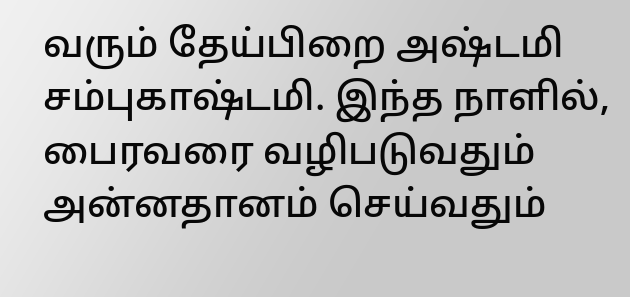வரும் தேய்பிறை அஷ்டமி சம்புகாஷ்டமி. இந்த நாளில், பைரவரை வழிபடுவதும் அன்னதானம் செய்வதும்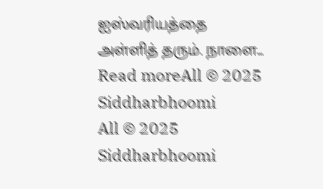ஐஸ்வரியத்தை அள்ளித் தரும். நாளை...
Read moreAll © 2025 Siddharbhoomi
All © 2025 Siddharbhoomi